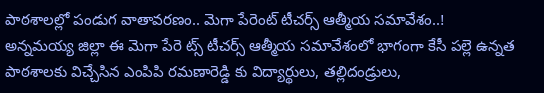పాఠశాలల్లో పండుగ వాతావరణం.. మెగా పేరెంట్ టీచర్స్ ఆత్మీయ సమావేశం..!
అన్నమయ్య జిల్లా ఈ మెగా పేరె ట్స్ టీచర్స్ ఆత్మీయ సమావేశంలో భాగంగా కేసీ పల్లె ఉన్నత పాఠశాలకు విచ్చేసిన ఎంపిపి రమణారెడ్డి కు విద్యార్థులు, తల్లిదండ్రులు,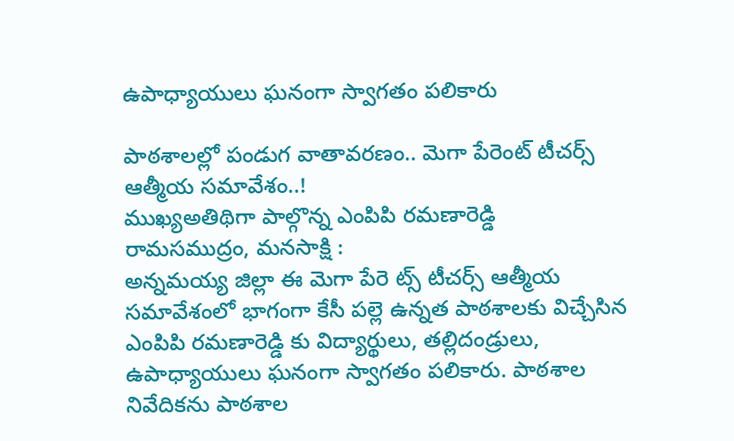ఉపాధ్యాయులు ఘనంగా స్వాగతం పలికారు

పాఠశాలల్లో పండుగ వాతావరణం.. మెగా పేరెంట్ టీచర్స్ ఆత్మీయ సమావేశం..!
ముఖ్యఅతిథిగా పాల్గొన్న ఎంపిపి రమణారెడ్డి
రామసముద్రం, మనసాక్షి :
అన్నమయ్య జిల్లా ఈ మెగా పేరె ట్స్ టీచర్స్ ఆత్మీయ సమావేశంలో భాగంగా కేసీ పల్లె ఉన్నత పాఠశాలకు విచ్చేసిన ఎంపిపి రమణారెడ్డి కు విద్యార్థులు, తల్లిదండ్రులు, ఉపాధ్యాయులు ఘనంగా స్వాగతం పలికారు. పాఠశాల నివేదికను పాఠశాల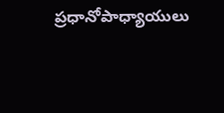ప్రధానోపాధ్యాయులు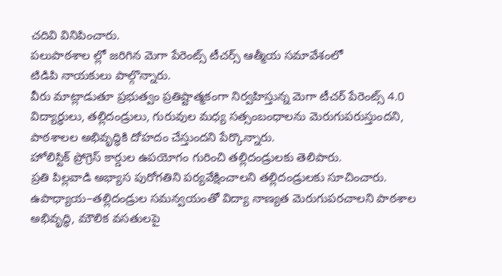చదివి వినిపించారు.
పలుపాఠశాల ల్లో జరిగిన మెగా పేరెంట్స్ టీచర్స్ ఆత్మీయ సమావేశంలో
టిడిపి నాయకులు పాల్గొన్నారు.
వీరు మాట్లాడుతూ ప్రభుత్వం ప్రతిష్టాత్మకంగా నిర్వహిస్తున్న మెగా టీచర్ పేరెంట్స్ 4.0 విద్యార్థులు, తల్లిదండ్రులు, గురువుల మధ్య సత్సంబంధాలను మెరుగుపరుస్తుందని, పాఠశాలల అభివృద్ధికి దోహదం చేస్తుందని పేర్కొన్నారు.
హోలిస్టిక్ ప్రోగ్రెస్ కార్డుల ఉపయోగం గురించి తల్లిదండ్రులకు తెలిపారు.
ప్రతి పిల్లవాడి అభ్యాస పురోగతిని పర్యవేక్షించాలని తల్లిదండ్రులకు సూచించారు. ఉపాధ్యాయ–తల్లిదండ్రుల సమన్వయంతో విద్యా నాణ్యత మెరుగుపరచాలని పాఠశాల అభివృద్ధి, మౌలిక వసతులపై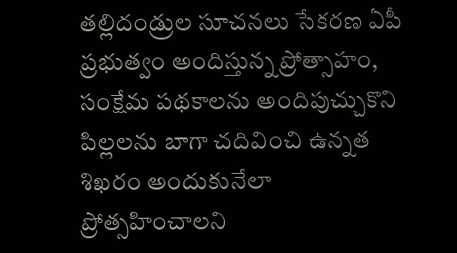తల్లిదండ్రుల సూచనలు సేకరణ ఏపీ ప్రభుత్వం అందిస్తున్న ప్రోత్సాహం, సంక్షేమ పథకాలను అందిపుచ్చుకొని పిల్లలను బాగా చదివించి ఉన్నత శిఖరం అందుకునేలా ప్రోత్సహించాలని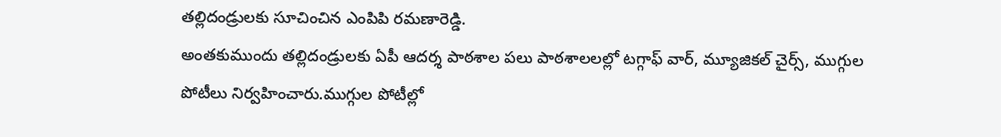తల్లిదండ్రులకు సూచించిన ఎంపిపి రమణారెడ్డి.
అంతకుముందు తల్లిదండ్రులకు ఏపీ ఆదర్శ పాఠశాల పలు పాఠశాలలల్లో టగ్గాఫ్ వార్, మ్యూజికల్ చైర్స్, ముగ్గుల పోటీలు నిర్వహించారు.ముగ్గుల పోటీల్లో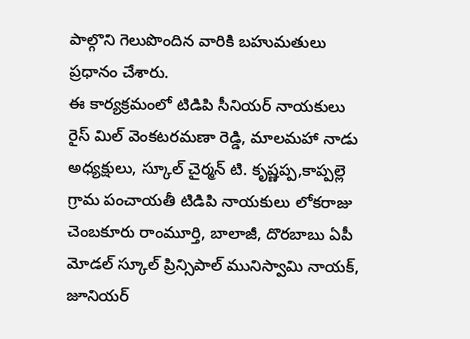పాల్గొని గెలుపొందిన వారికి బహుమతులు ప్రధానం చేశారు.
ఈ కార్యక్రమంలో టిడిపి సీనియర్ నాయకులు రైస్ మిల్ వెంకటరమణా రెడ్డి, మాలమహా నాడు అధ్యక్షులు, స్కూల్ చైర్మన్ టి. కృష్ణప్ప,కాప్పల్లె గ్రామ పంచాయతీ టిడిపి నాయకులు లోకరాజు చెంబకూరు రాంమూర్తి, బాలాజీ, దొరబాబు ఏపీ మోడల్ స్కూల్ ప్రిన్సిపాల్ మునిస్వామి నాయక్, జూనియర్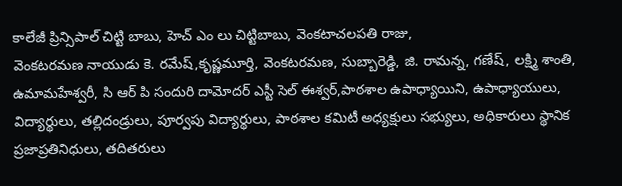కాలేజీ ప్రిన్సిపాల్ చిట్టి బాబు, హెచ్ ఎం లు చిట్టిబాబు, వెంకటాచలపతి రాజు,
వెంకటరమణ నాయుడు కె. రమేష్,కృష్ణమూర్తి, వెంకటరమణ, సుబ్బారెడ్డి, జి. రామన్న, గణేష్, లక్ష్మి శాంతి, ఉమామహేశ్వరీ, సి ఆర్ పి సందురి దామోదర్ ఎస్టీ సెల్ ఈశ్వర్,పాఠశాల ఉపాధ్యాయిని, ఉపాధ్యాయులు, విద్యార్థులు, తల్లిదండ్రులు, పూర్వపు విద్యార్థులు, పాఠశాల కమిటీ అధ్యక్షులు సభ్యులు, అధికారులు స్థానిక ప్రజాప్రతినిధులు, తదితరులు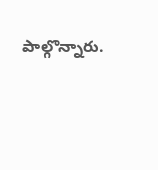పాల్గొన్నారు.